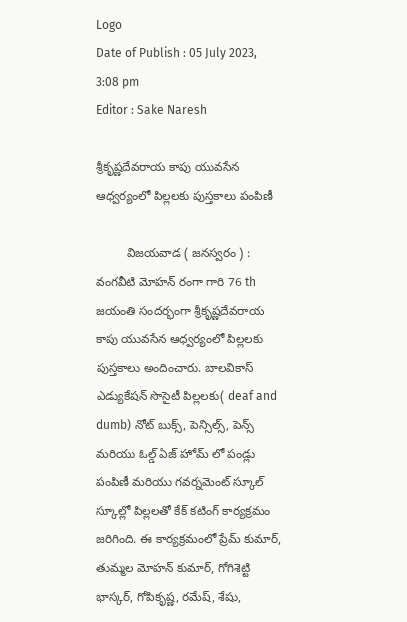Logo
Date of Publish : 05 July 2023, 3:08 pm
Editor : Sake Naresh

శ్రీకృష్ణదేవరాయ కాపు యువసేన ఆధ్వర్యంలో పిల్లలకు పుస్తకాలు పంపిణీ

         విజయవాడ ( జనస్వరం ) : వంగవీటి మోహన్ రంగా గారి 76 th జయంతి సందర్భంగా శ్రీకృష్ణదేవరాయ కాపు యువసేన ఆధ్వర్యంలో పిల్లలకు పుస్తకాలు అందించారు. బాలవికాస్ ఎడ్యుకేషన్ సొసైటీ పిల్లలకు( deaf and dumb) నోట్ బుక్స్, పెన్సిల్స్, పెన్స్  మరియు ఓల్డ్ ఏజ్ హోమ్ లో పండ్లు పంపిణీ మరియు గవర్నమెంట్ స్కూల్ స్కూల్లో పిల్లలతో కేక్ కటింగ్ కార్యక్రమం జరిగింది. ఈ కార్యక్రమంలో ప్రేమ్ కుమార్, తుమ్మల మోహన్ కుమార్, గోగిశెట్టి భాస్కర్, గోపికృష్ణ, రమేష్, శేషు,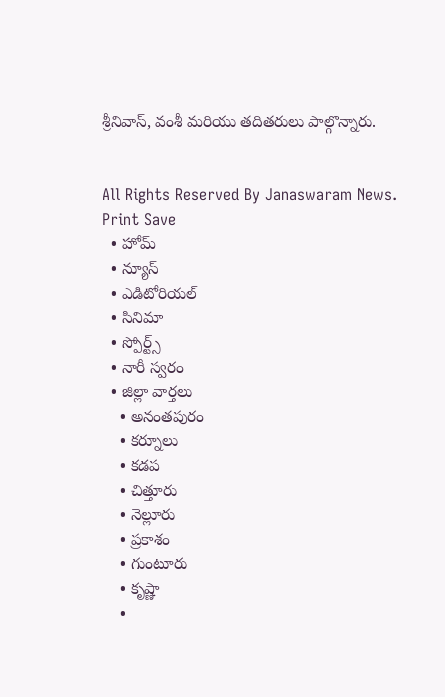శ్రీనివాస్, వంశీ మరియు తదితరులు పాల్గొన్నారు.


All Rights Reserved By Janaswaram News.
Print Save
  • హోమ్
  • న్యూస్
  • ఎడిటోరియల్
  • సినిమా
  • స్పోర్ట్స్
  • నారీ స్వరం
  • జిల్లా వార్తలు
    • అనంతపురం
    • కర్నూలు
    • కడప
    • చిత్తూరు
    • నెల్లూరు
    • ప్రకాశం
    • గుంటూరు
    • కృష్ణా
    •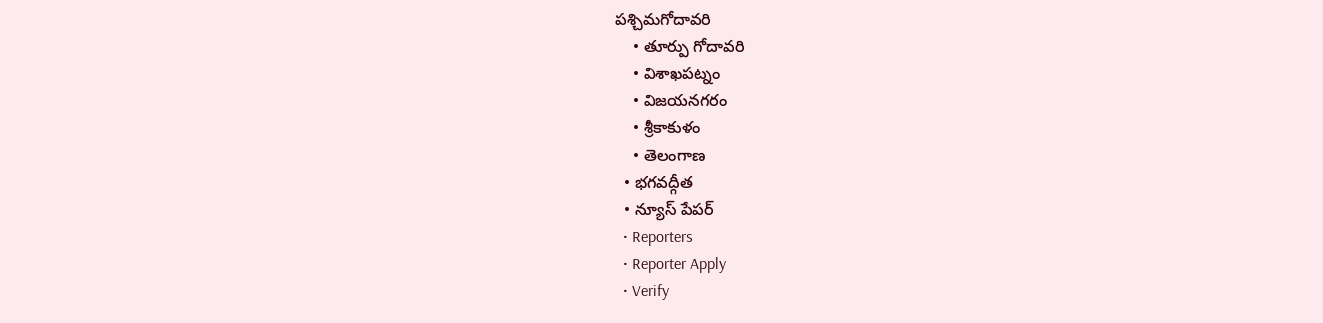పశ్చిమగోదావరి
    • తూర్పు గోదావరి
    • విశాఖపట్నం
    • విజయనగరం
    • శ్రీకాకుళం
    • తెలంగాణ
  • భగవద్గీత
  • న్యూస్ పేపర్
  • Reporters
  • Reporter Apply
  • Verify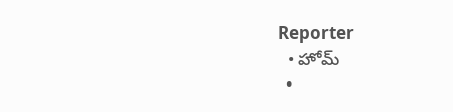Reporter
  • హోమ్
  •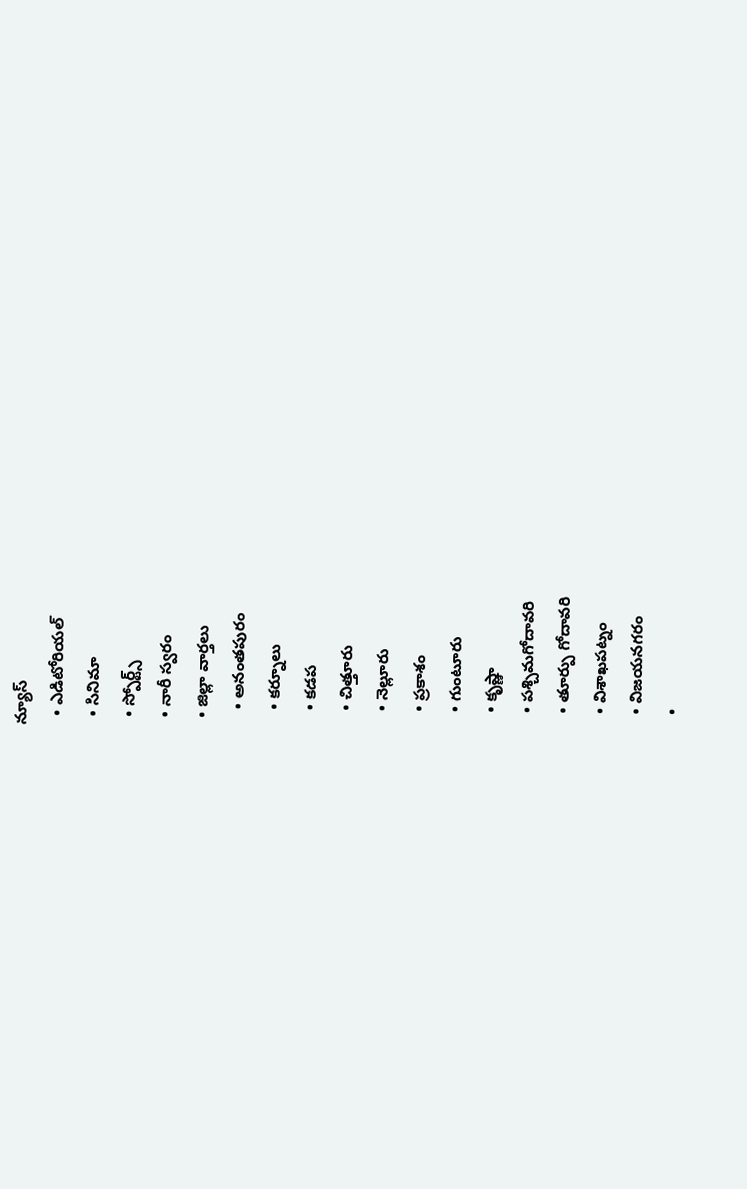న్యూస్
  • ఎడిటోరియల్
  • సినిమా
  • స్పోర్ట్స్
  • నారీ స్వరం
  • జిల్లా వార్తలు
    • అనంతపురం
    • కర్నూలు
    • కడప
    • చిత్తూరు
    • నెల్లూరు
    • ప్రకాశం
    • గుంటూరు
    • కృష్ణా
    • పశ్చిమగోదావరి
    • తూర్పు గోదావరి
    • విశాఖపట్నం
    • విజయనగరం
    •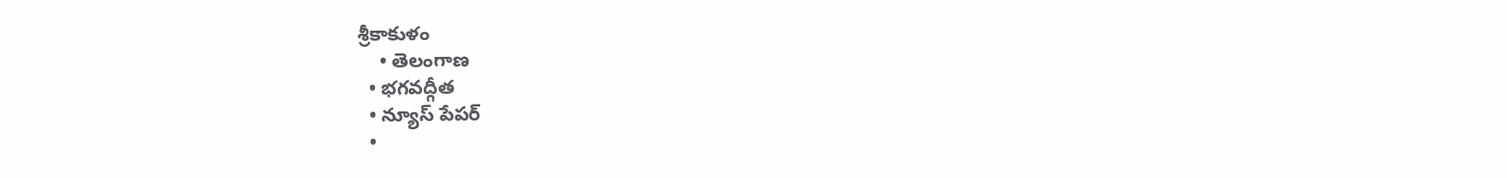శ్రీకాకుళం
    • తెలంగాణ
  • భగవద్గీత
  • న్యూస్ పేపర్
  •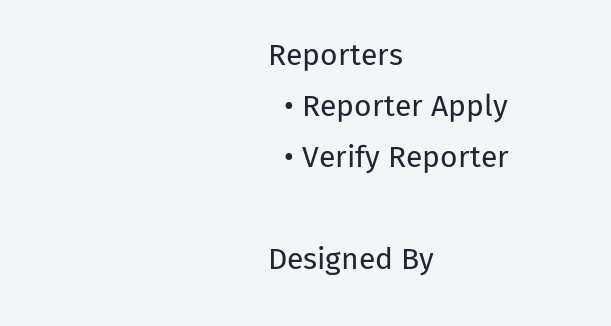Reporters
  • Reporter Apply
  • Verify Reporter

Designed By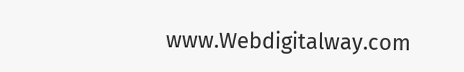www.Webdigitalway.com